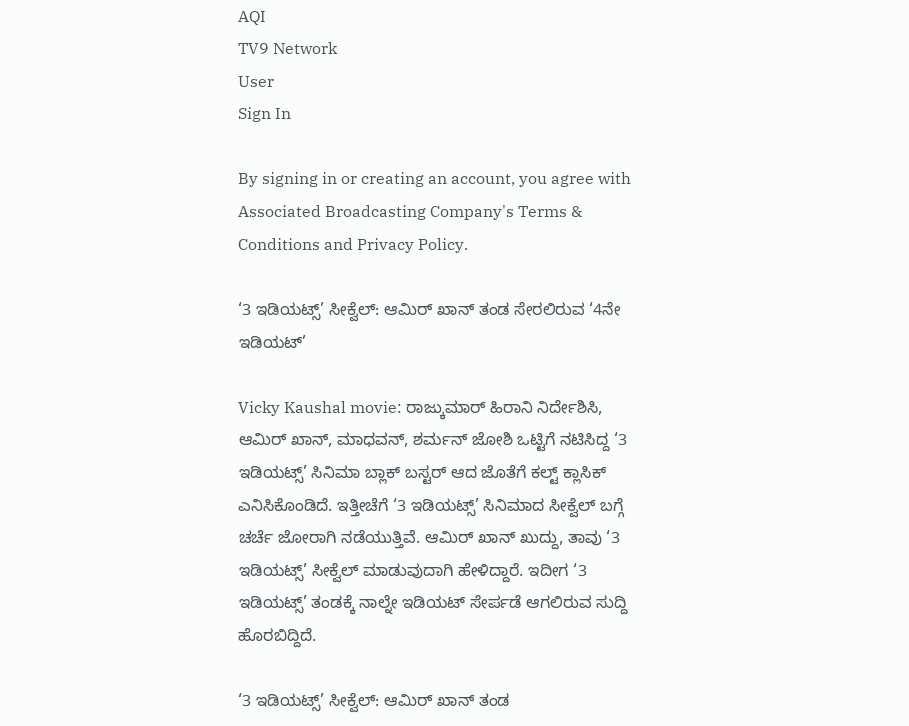AQI
TV9 Network
User
Sign In

By signing in or creating an account, you agree with Associated Broadcasting Company's Terms & Conditions and Privacy Policy.

‘3 ಇಡಿಯಟ್ಸ್’ ಸೀಕ್ವೆಲ್‌: ಆಮಿರ್ ಖಾನ್ ತಂಡ ಸೇರಲಿರುವ ‘4ನೇ ಇಡಿಯಟ್’

Vicky Kaushal movie: ರಾಜ್ಕುಮಾರ್ ಹಿರಾನಿ ನಿರ್ದೇಶಿಸಿ, ಆಮಿರ್ ಖಾನ್, ಮಾಧವನ್, ಶರ್ಮನ್ ಜೋಶಿ ಒಟ್ಟಿಗೆ ನಟಿಸಿದ್ದ ‘3 ಇಡಿಯಟ್ಸ್’ ಸಿನಿಮಾ ಬ್ಲಾಕ್ ಬಸ್ಟರ್ ಆದ ಜೊತೆಗೆ ಕಲ್ಟ್ ಕ್ಲಾಸಿಕ್ ಎನಿಸಿಕೊಂಡಿದೆ. ಇತ್ತೀಚೆಗೆ ‘3 ಇಡಿಯಟ್ಸ್’ ಸಿನಿಮಾದ ಸೀಕ್ವೆಲ್ ಬಗ್ಗೆ ಚರ್ಚೆ ಜೋರಾಗಿ ನಡೆಯುತ್ತಿವೆ. ಆಮಿರ್ ಖಾನ್ ಖುದ್ದು, ತಾವು ‘3 ಇಡಿಯಟ್ಸ್’ ಸೀಕ್ವೆಲ್ ಮಾಡುವುದಾಗಿ ಹೇಳಿದ್ದಾರೆ. ಇದೀಗ ‘3 ಇಡಿಯಟ್ಸ್’ ತಂಡಕ್ಕೆ ನಾಲ್ನೇ ಇಡಿಯಟ್ ಸೇರ್ಪಡೆ ಆಗಲಿರುವ ಸುದ್ದಿ ಹೊರಬಿದ್ದಿದೆ.

‘3 ಇಡಿಯಟ್ಸ್’ ಸೀಕ್ವೆಲ್‌: ಆಮಿರ್ ಖಾನ್ ತಂಡ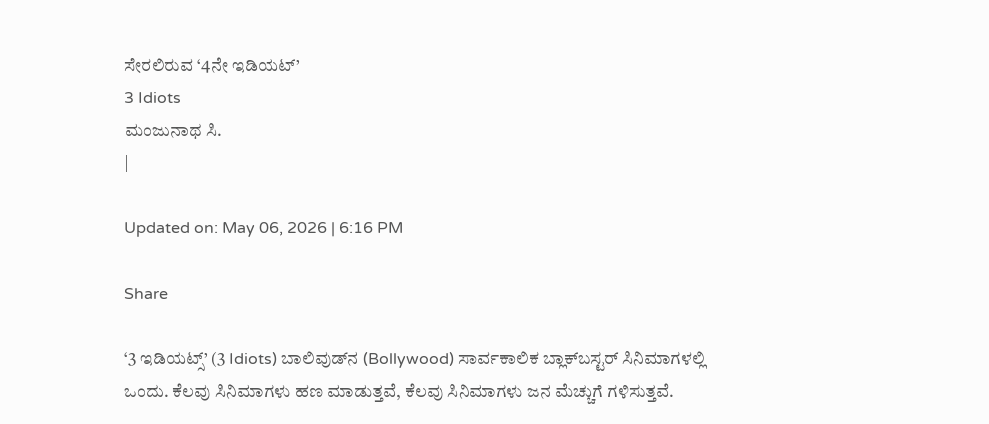ಸೇರಲಿರುವ ‘4ನೇ ಇಡಿಯಟ್’
3 Idiots
ಮಂಜುನಾಥ ಸಿ.
|

Updated on: May 06, 2026 | 6:16 PM

Share

‘3 ಇಡಿಯಟ್ಸ್’ (3 Idiots) ಬಾಲಿವುಡ್‌ನ (Bollywood) ಸಾರ್ವಕಾಲಿಕ ಬ್ಲಾಕ್‌ಬಸ್ಟರ್ ಸಿನಿಮಾಗಳಲ್ಲಿ ಒಂದು. ಕೆಲವು ಸಿನಿಮಾಗಳು ಹಣ ಮಾಡುತ್ತವೆ, ಕೆಲವು ಸಿನಿಮಾಗಳು ಜನ ಮೆಚ್ಚುಗೆ ಗಳಿಸುತ್ತವೆ.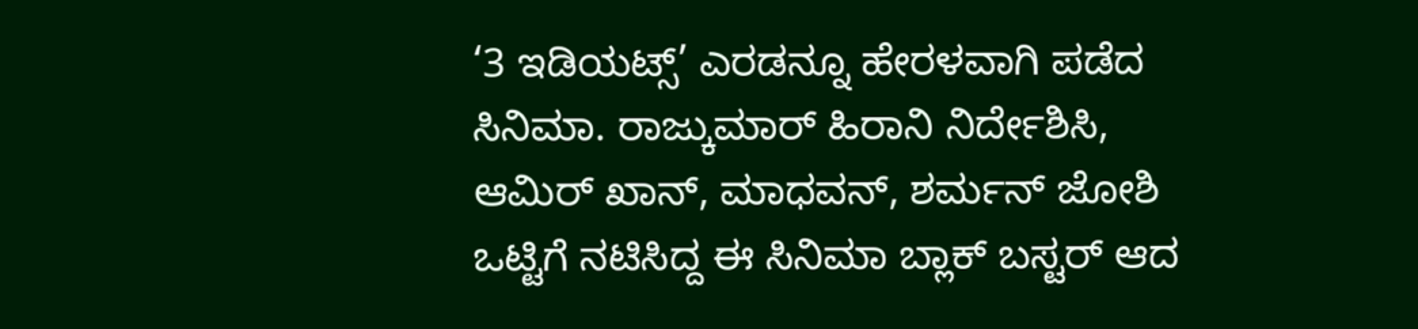‘3 ಇಡಿಯಟ್ಸ್’ ಎರಡನ್ನೂ ಹೇರಳವಾಗಿ ಪಡೆದ ಸಿನಿಮಾ. ರಾಜ್ಕುಮಾರ್ ಹಿರಾನಿ ನಿರ್ದೇಶಿಸಿ, ಆಮಿರ್ ಖಾನ್, ಮಾಧವನ್, ಶರ್ಮನ್ ಜೋಶಿ ಒಟ್ಟಿಗೆ ನಟಿಸಿದ್ದ ಈ ಸಿನಿಮಾ ಬ್ಲಾಕ್ ಬಸ್ಟರ್ ಆದ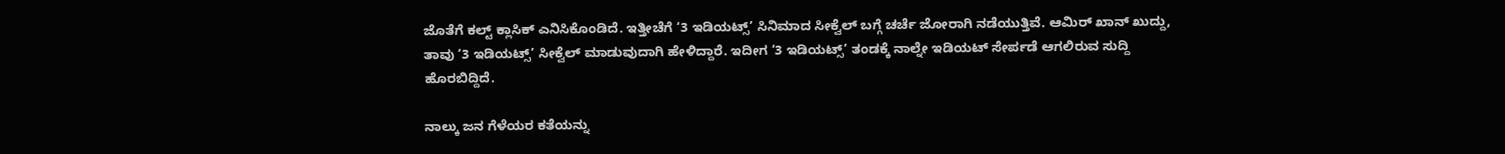ಜೊತೆಗೆ ಕಲ್ಟ್ ಕ್ಲಾಸಿಕ್ ಎನಿಸಿಕೊಂಡಿದೆ. ಇತ್ತೀಚೆಗೆ ‘3 ಇಡಿಯಟ್ಸ್’ ಸಿನಿಮಾದ ಸೀಕ್ವೆಲ್ ಬಗ್ಗೆ ಚರ್ಚೆ ಜೋರಾಗಿ ನಡೆಯುತ್ತಿವೆ. ಆಮಿರ್ ಖಾನ್ ಖುದ್ದು, ತಾವು ‘3 ಇಡಿಯಟ್ಸ್’ ಸೀಕ್ವೆಲ್ ಮಾಡುವುದಾಗಿ ಹೇಳಿದ್ದಾರೆ. ಇದೀಗ ‘3 ಇಡಿಯಟ್ಸ್’ ತಂಡಕ್ಕೆ ನಾಲ್ನೇ ಇಡಿಯಟ್ ಸೇರ್ಪಡೆ ಆಗಲಿರುವ ಸುದ್ದಿ ಹೊರಬಿದ್ದಿದೆ.

ನಾಲ್ಕು ಜನ ಗೆಳೆಯರ ಕತೆಯನ್ನು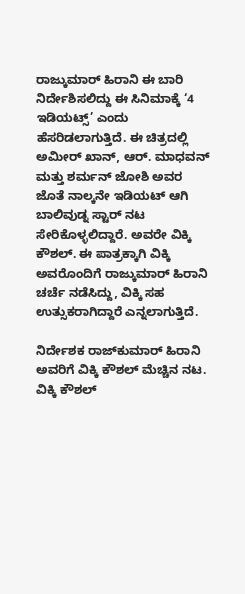ರಾಜ್ಕುಮಾರ್ ಹಿರಾನಿ ಈ ಬಾರಿ ನಿರ್ದೇಶಿಸಲಿದ್ದು ಈ ಸಿನಿಮಾಕ್ಕೆ ‘4 ಇಡಿಯಟ್ಸ್’ ಎಂದು ಹೆಸರಿಡಲಾಗುತ್ತಿದೆ. ಈ ಚಿತ್ರದಲ್ಲಿ ಅಮೀರ್ ಖಾನ್, ಆರ್. ಮಾಧವನ್ ಮತ್ತು ಶರ್ಮನ್ ಜೋಶಿ ಅವರ ಜೊತೆ ನಾಲ್ಕನೇ ಇಡಿಯಟ್ ಆಗಿ ಬಾಲಿವುಡ್ನ ಸ್ಟಾರ್ ನಟ ಸೇರಿಕೊಳ್ಳಲಿದ್ದಾರೆ. ಅವರೇ ವಿಕ್ಕಿ ಕೌಶಲ್. ಈ ಪಾತ್ರಕ್ಕಾಗಿ ವಿಕ್ಕಿ ಅವರೊಂದಿಗೆ ರಾಜ್ಕುಮಾರ್ ಹಿರಾನಿ ಚರ್ಚೆ ನಡೆಸಿದ್ದು, ವಿಕ್ಕಿ ಸಹ ಉತ್ಸುಕರಾಗಿದ್ದಾರೆ ಎನ್ನಲಾಗುತ್ತಿದೆ.

ನಿರ್ದೇಶಕ ರಾಜ್‌ಕುಮಾರ್ ಹಿರಾನಿ ಅವರಿಗೆ ವಿಕ್ಕಿ ಕೌಶಲ್ ಮೆಚ್ಚಿನ ನಟ. ವಿಕ್ಕಿ ಕೌಶಲ್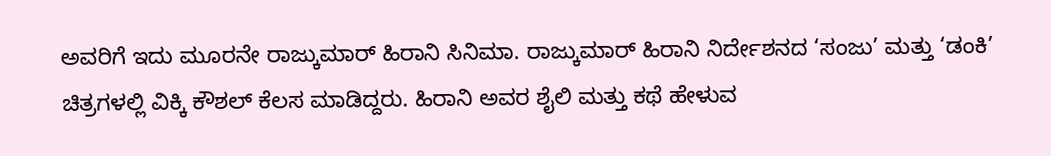ಅವರಿಗೆ ಇದು ಮೂರನೇ ರಾಜ್ಕುಮಾರ್ ಹಿರಾನಿ ಸಿನಿಮಾ. ರಾಜ್ಕುಮಾರ್ ಹಿರಾನಿ ನಿರ್ದೇಶನದ ‘ಸಂಜು’ ಮತ್ತು ‘ಡಂಕಿ’ ಚಿತ್ರಗಳಲ್ಲಿ ವಿಕ್ಕಿ ಕೌಶಲ್ ಕೆಲಸ ಮಾಡಿದ್ದರು. ಹಿರಾನಿ ಅವರ ಶೈಲಿ ಮತ್ತು ಕಥೆ ಹೇಳುವ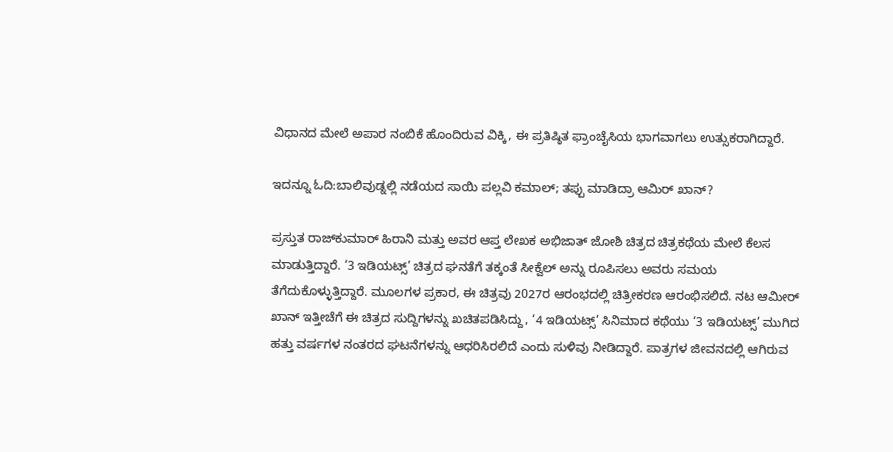ವಿಧಾನದ ಮೇಲೆ ಅಪಾರ ನಂಬಿಕೆ ಹೊಂದಿರುವ ವಿಕ್ಕಿ, ಈ ಪ್ರತಿಷ್ಠಿತ ಫ್ರಾಂಚೈಸಿಯ ಭಾಗವಾಗಲು ಉತ್ಸುಕರಾಗಿದ್ದಾರೆ.

ಇದನ್ನೂ ಓದಿ:ಬಾಲಿವುಡ್ನಲ್ಲಿ ನಡೆಯದ ಸಾಯಿ ಪಲ್ಲವಿ ಕಮಾಲ್; ತಪ್ಪು ಮಾಡಿದ್ರಾ ಆಮಿರ್ ಖಾನ್?

ಪ್ರಸ್ತುತ ರಾಜ್‌ಕುಮಾರ್ ಹಿರಾನಿ ಮತ್ತು ಅವರ ಆಪ್ತ ಲೇಖಕ ಅಭಿಜಾತ್ ಜೋಶಿ ಚಿತ್ರದ ಚಿತ್ರಕಥೆಯ ಮೇಲೆ ಕೆಲಸ ಮಾಡುತ್ತಿದ್ದಾರೆ. ‘3 ಇಡಿಯಟ್ಸ್’ ಚಿತ್ರದ ಘನತೆಗೆ ತಕ್ಕಂತೆ ಸೀಕ್ವೆಲ್ ಅನ್ನು ರೂಪಿಸಲು ಅವರು ಸಮಯ ತೆಗೆದುಕೊಳ್ಳುತ್ತಿದ್ದಾರೆ. ಮೂಲಗಳ ಪ್ರಕಾರ, ಈ ಚಿತ್ರವು 2027ರ ಆರಂಭದಲ್ಲಿ ಚಿತ್ರೀಕರಣ ಆರಂಭಿಸಲಿದೆ. ನಟ ಆಮೀರ್ ಖಾನ್ ಇತ್ತೀಚೆಗೆ ಈ ಚಿತ್ರದ ಸುದ್ದಿಗಳನ್ನು ಖಚಿತಪಡಿಸಿದ್ದು, ‘4 ಇಡಿಯಟ್ಸ್’ ಸಿನಿಮಾದ ಕಥೆಯು ‘3 ಇಡಿಯಟ್ಸ್’ ಮುಗಿದ ಹತ್ತು ವರ್ಷಗಳ ನಂತರದ ಘಟನೆಗಳನ್ನು ಆಧರಿಸಿರಲಿದೆ ಎಂದು ಸುಳಿವು ನೀಡಿದ್ದಾರೆ. ಪಾತ್ರಗಳ ಜೀವನದಲ್ಲಿ ಆಗಿರುವ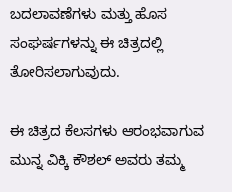ಬದಲಾವಣೆಗಳು ಮತ್ತು ಹೊಸ ಸಂಘರ್ಷಗಳನ್ನು ಈ ಚಿತ್ರದಲ್ಲಿ ತೋರಿಸಲಾಗುವುದು.

ಈ ಚಿತ್ರದ ಕೆಲಸಗಳು ಆರಂಭವಾಗುವ ಮುನ್ನ ವಿಕ್ಕಿ ಕೌಶಲ್ ಅವರು ತಮ್ಮ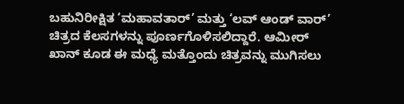ಬಹುನಿರೀಕ್ಷಿತ ‘ಮಹಾವತಾರ್’ ಮತ್ತು ‘ಲವ್ ಆಂಡ್ ವಾರ್’ ಚಿತ್ರದ ಕೆಲಸಗಳನ್ನು ಪೂರ್ಣಗೊಳಿಸಲಿದ್ದಾರೆ. ಆಮೀರ್ ಖಾನ್ ಕೂಡ ಈ ಮಧ್ಯೆ ಮತ್ತೊಂದು ಚಿತ್ರವನ್ನು ಮುಗಿಸಲು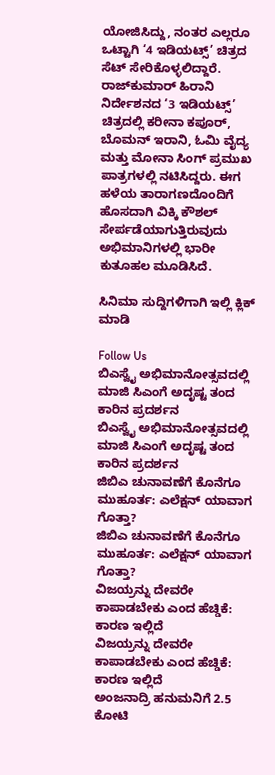ಯೋಜಿಸಿದ್ದು, ನಂತರ ಎಲ್ಲರೂ ಒಟ್ಟಾಗಿ ‘4 ಇಡಿಯಟ್ಸ್’ ಚಿತ್ರದ ಸೆಟ್ ಸೇರಿಕೊಳ್ಳಲಿದ್ದಾರೆ. ರಾಜ್‌ಕುಮಾರ್ ಹಿರಾನಿ ನಿರ್ದೇಶನದ ‘3 ಇಡಿಯಟ್ಸ್’ ಚಿತ್ರದಲ್ಲಿ ಕರೀನಾ ಕಪೂರ್, ಬೊಮನ್ ಇರಾನಿ, ಓಮಿ ವೈದ್ಯ ಮತ್ತು ಮೋನಾ ಸಿಂಗ್ ಪ್ರಮುಖ ಪಾತ್ರಗಳಲ್ಲಿ ನಟಿಸಿದ್ದರು. ಈಗ ಹಳೆಯ ತಾರಾಗಣದೊಂದಿಗೆ ಹೊಸದಾಗಿ ವಿಕ್ಕಿ ಕೌಶಲ್ ಸೇರ್ಪಡೆಯಾಗುತ್ತಿರುವುದು ಅಭಿಮಾನಿಗಳಲ್ಲಿ ಭಾರೀ ಕುತೂಹಲ ಮೂಡಿಸಿದೆ.

ಸಿನಿಮಾ ಸುದ್ದಿಗಳಿಗಾಗಿ ಇಲ್ಲಿ ಕ್ಲಿಕ್ ಮಾಡಿ

Follow Us
ಬಿಎಸ್ವೈ ಅಭಿಮಾನೋತ್ಸವದಲ್ಲಿ ಮಾಜಿ ಸಿಎಂಗೆ ಅದೃಷ್ಟ ತಂದ ಕಾರಿನ ಪ್ರದರ್ಶನ
ಬಿಎಸ್ವೈ ಅಭಿಮಾನೋತ್ಸವದಲ್ಲಿ ಮಾಜಿ ಸಿಎಂಗೆ ಅದೃಷ್ಟ ತಂದ ಕಾರಿನ ಪ್ರದರ್ಶನ
ಜಿಬಿಎ ಚುನಾವಣೆಗೆ ಕೊನೆಗೂ ಮುಹೂರ್ತ: ಎಲೆಕ್ಷನ್ ಯಾವಾಗ ಗೊತ್ತಾ?
ಜಿಬಿಎ ಚುನಾವಣೆಗೆ ಕೊನೆಗೂ ಮುಹೂರ್ತ: ಎಲೆಕ್ಷನ್ ಯಾವಾಗ ಗೊತ್ತಾ?
ವಿಜಯ್ರನ್ನು ದೇವರೇ ಕಾಪಾಡಬೇಕು ಎಂದ ಹೆಚ್ಡಿಕೆ: ಕಾರಣ ಇಲ್ಲಿದೆ
ವಿಜಯ್ರನ್ನು ದೇವರೇ ಕಾಪಾಡಬೇಕು ಎಂದ ಹೆಚ್ಡಿಕೆ: ಕಾರಣ ಇಲ್ಲಿದೆ
ಅಂಜನಾದ್ರಿ ಹನುಮನಿಗೆ 2.5 ಕೋಟಿ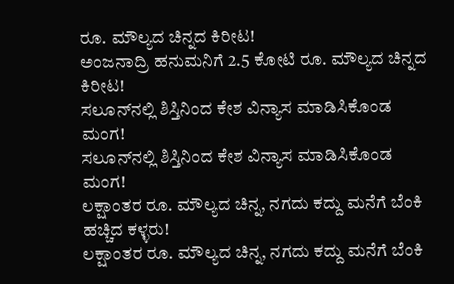ರೂ. ಮೌಲ್ಯದ ಚಿನ್ನದ ಕಿರೀಟ!
ಅಂಜನಾದ್ರಿ ಹನುಮನಿಗೆ 2.5 ಕೋಟಿ ರೂ. ಮೌಲ್ಯದ ಚಿನ್ನದ ಕಿರೀಟ!
ಸಲೂನ್‌ನಲ್ಲಿ ಶಿಸ್ತಿನಿಂದ ಕೇಶ ವಿನ್ಯಾಸ ಮಾಡಿಸಿಕೊಂಡ ಮಂಗ!
ಸಲೂನ್‌ನಲ್ಲಿ ಶಿಸ್ತಿನಿಂದ ಕೇಶ ವಿನ್ಯಾಸ ಮಾಡಿಸಿಕೊಂಡ ಮಂಗ!
ಲಕ್ಷಾಂತರ ರೂ. ಮೌಲ್ಯದ ಚಿನ್ನ, ನಗದು ಕದ್ದು ಮನೆಗೆ ಬೆಂಕಿ ಹಚ್ಚಿದ ಕಳ್ಳರು!
ಲಕ್ಷಾಂತರ ರೂ. ಮೌಲ್ಯದ ಚಿನ್ನ, ನಗದು ಕದ್ದು ಮನೆಗೆ ಬೆಂಕಿ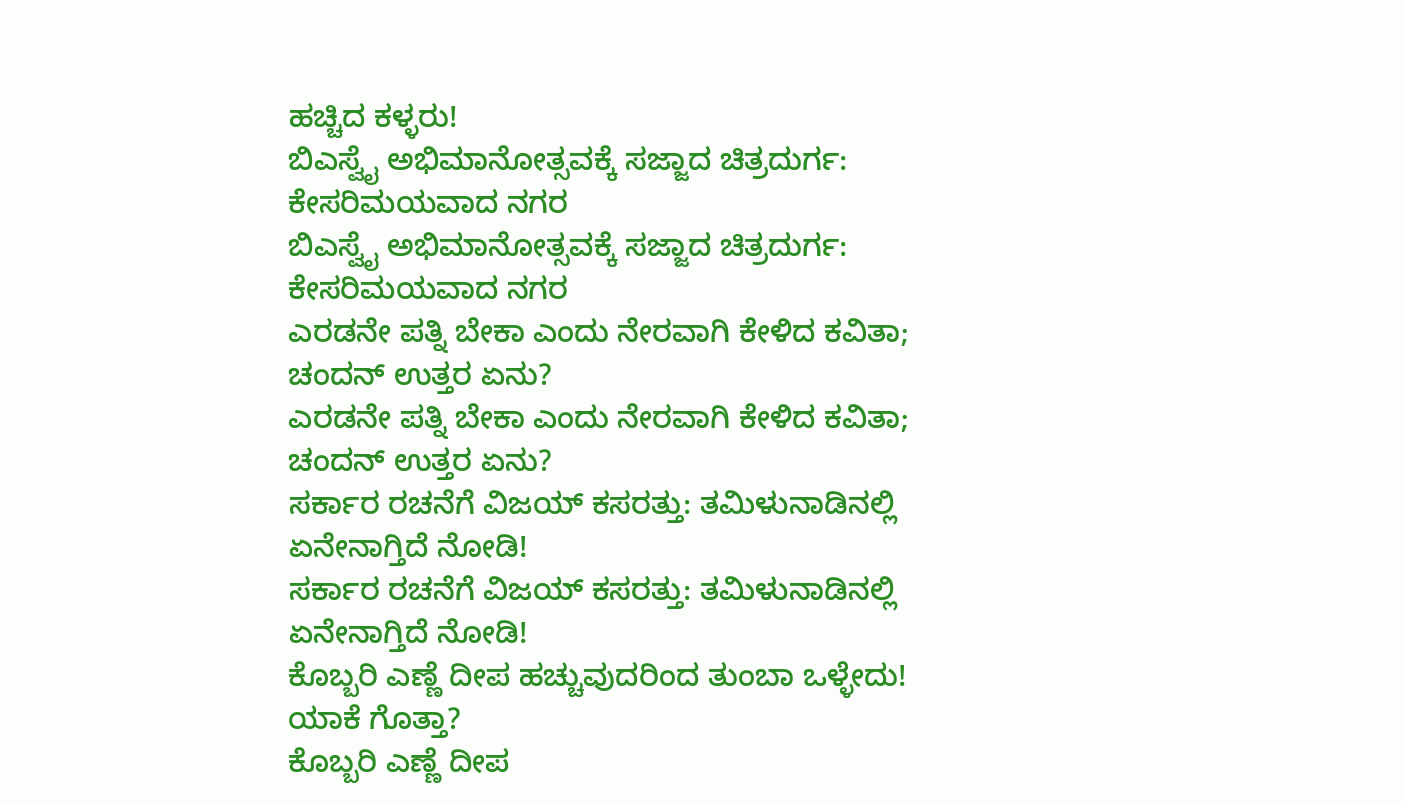ಹಚ್ಚಿದ ಕಳ್ಳರು!
ಬಿಎಸ್ವೈ ಅಭಿಮಾನೋತ್ಸವಕ್ಕೆ ಸಜ್ಜಾದ ಚಿತ್ರದುರ್ಗ: ಕೇಸರಿಮಯವಾದ ನಗರ
ಬಿಎಸ್ವೈ ಅಭಿಮಾನೋತ್ಸವಕ್ಕೆ ಸಜ್ಜಾದ ಚಿತ್ರದುರ್ಗ: ಕೇಸರಿಮಯವಾದ ನಗರ
ಎರಡನೇ ಪತ್ನಿ ಬೇಕಾ ಎಂದು ನೇರವಾಗಿ ಕೇಳಿದ ಕವಿತಾ; ಚಂದನ್ ಉತ್ತರ ಏನು?
ಎರಡನೇ ಪತ್ನಿ ಬೇಕಾ ಎಂದು ನೇರವಾಗಿ ಕೇಳಿದ ಕವಿತಾ; ಚಂದನ್ ಉತ್ತರ ಏನು?
ಸರ್ಕಾರ ರಚನೆಗೆ ವಿಜಯ್ ಕಸರತ್ತು: ತಮಿಳುನಾಡಿನಲ್ಲಿ ಏನೇನಾಗ್ತಿದೆ ನೋಡಿ!
ಸರ್ಕಾರ ರಚನೆಗೆ ವಿಜಯ್ ಕಸರತ್ತು: ತಮಿಳುನಾಡಿನಲ್ಲಿ ಏನೇನಾಗ್ತಿದೆ ನೋಡಿ!
ಕೊಬ್ಬರಿ ಎಣ್ಣೆ ದೀಪ ಹಚ್ಚುವುದರಿಂದ ತುಂಬಾ ಒಳ್ಳೇದು! ಯಾಕೆ ಗೊತ್ತಾ?
ಕೊಬ್ಬರಿ ಎಣ್ಣೆ ದೀಪ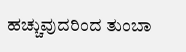ಹಚ್ಚುವುದರಿಂದ ತುಂಬಾ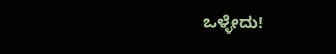ಒಳ್ಳೇದು!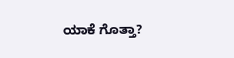ಯಾಕೆ ಗೊತ್ತಾ?